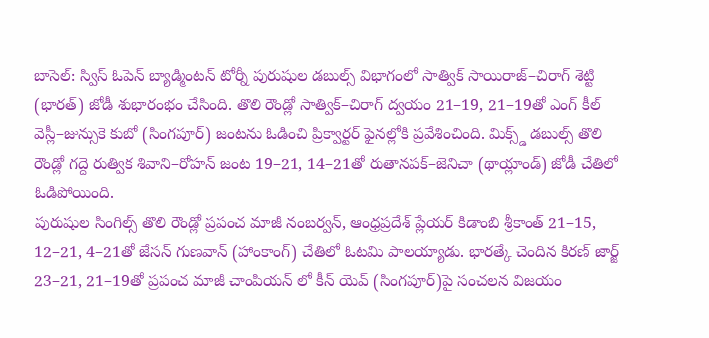బాసెల్: స్విస్ ఓపెన్ బ్యాడ్మింటన్ టోర్నీ పురుషుల డబుల్స్ విభాగంలో సాత్విక్ సాయిరాజ్–చిరాగ్ శెట్టి (భారత్) జోడీ శుభారంభం చేసింది. తొలి రౌండ్లో సాత్విక్–చిరాగ్ ద్వయం 21–19, 21–19తో ఎంగ్ కీల్ వెస్లీ–జున్సుకె కుబో (సింగపూర్) జంటను ఓడించి ప్రిక్వార్టర్ ఫైనల్లోకి ప్రవేశించింది. మిక్స్డ్ డబుల్స్ తొలి రౌండ్లో గద్దె రుత్విక శివాని–రోహన్ జంట 19–21, 14–21తో రుతానపక్–జెనిచా (థాయ్లాండ్) జోడీ చేతిలో ఓడిపోయింది.
పురుషుల సింగిల్స్ తొలి రౌండ్లో ప్రపంచ మాజీ నంబర్వన్, ఆంధ్రప్రదేశ్ ప్లేయర్ కిడాంబి శ్రీకాంత్ 21–15, 12–21, 4–21తో జేసన్ గుణవాన్ (హాంకాంగ్) చేతిలో ఓటమి పాలయ్యాడు. భారత్కే చెందిన కిరణ్ జార్జ్ 23–21, 21–19తో ప్రపంచ మాజీ చాంపియన్ లో కీన్ యెవ్ (సింగపూర్)పై సంచలన విజయం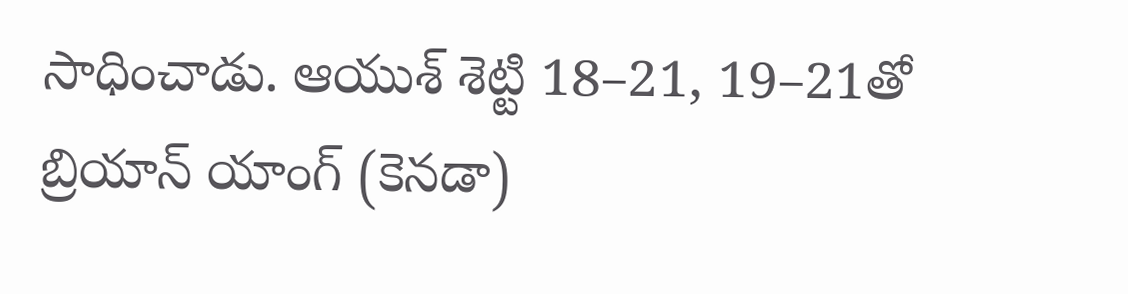సాధించాడు. ఆయుశ్ శెట్టి 18–21, 19–21తో బ్రియాన్ యాంగ్ (కెనడా)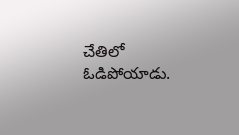చేతిలో ఓడిపోయాడు.